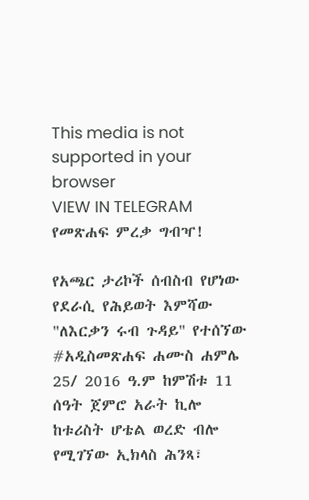This media is not supported in your browser
VIEW IN TELEGRAM
የመጽሐፍ ምረቃ ግብዣ!

የአጫር ታሪኮች ሰብስብ የሆነው የደራሲ የሕይወት እምሻው "ለእርቃን ሩብ ጉዳይ" የተሰኘው #አዲስመጽሐፍ ሐሙስ ሐምሌ 25/ 2016 ዓ.ም ከምሽቱ 11 ሰዓት ጀምሮ አራት ኪሎ ከቱሪስት ሆቴል ወረድ ብሎ የሚገኘው ኢክላስ ሕንጻ፣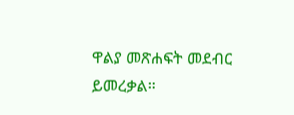ዋልያ መጽሐፍት መደብር ይመረቃል።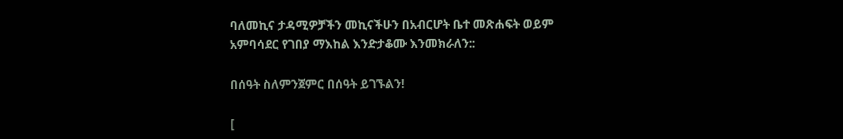ባለመኪና ታዳሚዎቻችን መኪናችሁን በአብርሆት ቤተ መጽሐፍት ወይም አምባሳደር የገበያ ማእከል እንድታቆሙ እንመክራለን::

በሰዓት ስለምንጀምር በሰዓት ይገኙልን!

[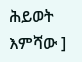ሕይወት እምሻው ]